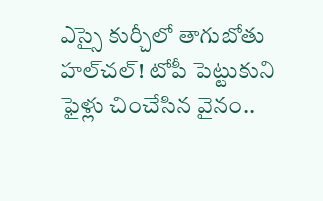ఎస్సై కుర్చీలో తాగుబోతు హల్‌చల్! టోపీ పెట్టుకుని ఫైళ్లు చించేసిన వైనం..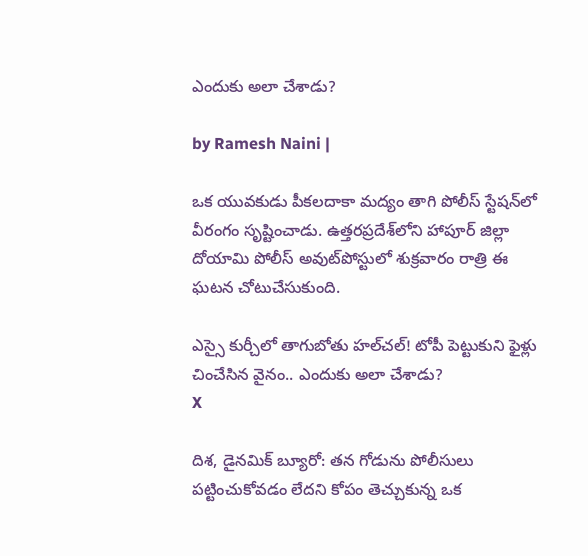ఎందుకు అలా చేశాడు?

by Ramesh Naini |

ఒక యువకుడు పీకలదాకా మద్యం తాగి పోలీస్ స్టేషన్‌లో వీరంగం సృష్టించాడు. ఉత్తరప్రదేశ్‌లోని హాపూర్ జిల్లా దోయామి పోలీస్ అవుట్‌పోస్టులో శుక్రవారం రాత్రి ఈ ఘటన చోటుచేసుకుంది.

ఎస్సై కుర్చీలో తాగుబోతు హల్‌చల్! టోపీ పెట్టుకుని ఫైళ్లు చించేసిన వైనం.. ఎందుకు అలా చేశాడు?
X

దిశ, డైనమిక్ బ్యూరో: తన గోడును పోలీసులు పట్టించుకోవడం లేదని కోపం తెచ్చుకున్న ఒక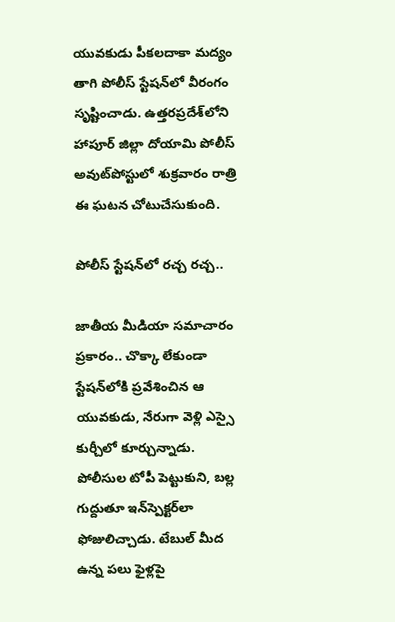యువకుడు పీకలదాకా మద్యం తాగి పోలీస్ స్టేషన్‌లో వీరంగం సృష్టించాడు. ఉత్తరప్రదేశ్‌లోని హాపూర్ జిల్లా దోయామి పోలీస్ అవుట్‌పోస్టులో శుక్రవారం రాత్రి ఈ ఘటన చోటుచేసుకుంది.

పోలీస్ స్టేషన్‌లో రచ్చ రచ్చ..

జాతీయ మీడియా సమాచారం ప్రకారం.. చొక్కా లేకుండా స్టేషన్‌లోకి ప్రవేశించిన ఆ యువకుడు, నేరుగా వెళ్లి ఎస్సై కుర్చీలో కూర్చున్నాడు. పోలీసుల టోపీ పెట్టుకుని, బల్ల గుద్దుతూ ఇన్‌స్పెక్టర్‌లా ఫోజులిచ్చాడు. టేబుల్ మీద ఉన్న పలు ఫైళ్లపై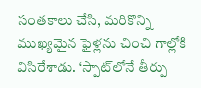సంతకాలు చేసి, మరికొన్ని ముఖ్యమైన ఫైళ్లను చించి గాల్లోకి విసిరేశాడు. ‘స్పాట్‌లోనే తీర్పు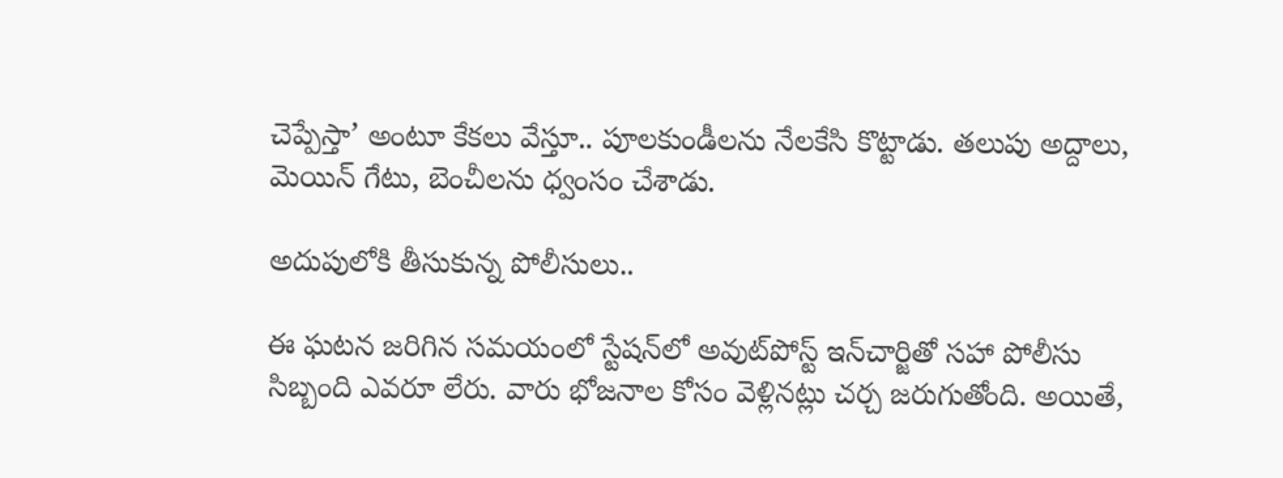చెప్పేస్తా’ అంటూ కేకలు వేస్తూ.. పూలకుండీలను నేలకేసి కొట్టాడు. తలుపు అద్దాలు, మెయిన్ గేటు, బెంచీలను ధ్వంసం చేశాడు.

అదుపులోకి తీసుకున్న పోలీసులు..

ఈ ఘటన జరిగిన సమయంలో స్టేషన్‌లో అవుట్‌పోస్ట్ ఇన్‌చార్జితో సహా పోలీసు సిబ్బంది ఎవరూ లేరు. వారు భోజనాల కోసం వెళ్లినట్లు చర్చ జరుగుతోంది. అయితే,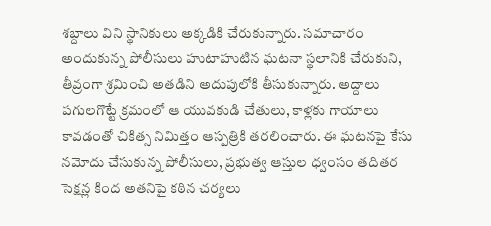శబ్దాలు విని స్థానికులు అక్కడికి చేరుకున్నారు. సమాచారం అందుకున్న పోలీసులు హుటాహుటిన ఘటనా స్థలానికి చేరుకుని, తీవ్రంగా శ్రమించి అతడిని అదుపులోకి తీసుకున్నారు. అద్దాలు పగులగొట్టే క్రమంలో ఆ యువకుడి చేతులు, కాళ్లకు గాయాలు కావడంతో చికిత్స నిమిత్తం ఆస్పత్రికి తరలించారు. ఈ ఘటనపై కేసు నమోదు చేసుకున్న పోలీసులు, ప్రభుత్వ ఆస్తుల ధ్వంసం తదితర సెక్షన్ల కింద అతనిపై కఠిన చర్యలు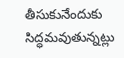తీసుకునేందుకు సిద్ధమవుతున్నట్లు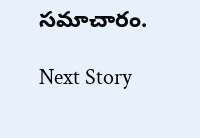సమాచారం.

Next Story